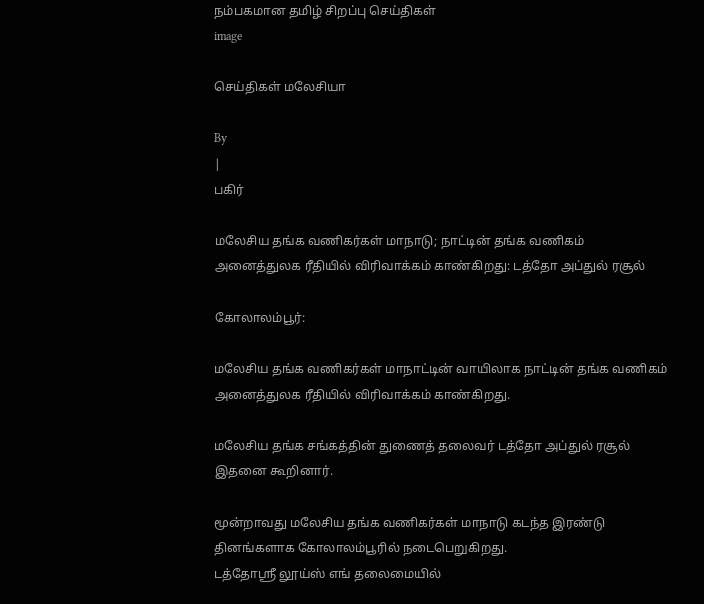நம்பகமான தமிழ் சிறப்பு செய்திகள்
image

செய்திகள் மலேசியா

By
|
பகிர்

மலேசிய தங்க வணிகர்கள் மாநாடு; நாட்டின் தங்க வணிகம் அனைத்துலக ரீதியில் விரிவாக்கம் காண்கிறது: டத்தோ அப்துல் ரசூல்

கோலாலம்பூர்:

மலேசிய தங்க வணிகர்கள் மாநாட்டின் வாயிலாக நாட்டின் தங்க வணிகம் அனைத்துலக ரீதியில் விரிவாக்கம் காண்கிறது.

மலேசிய தங்க சங்கத்தின் துணைத் தலைவர் டத்தோ அப்துல் ரசூல் இதனை கூறினார்.

மூன்றாவது மலேசிய தங்க வணிகர்கள் மாநாடு கடந்த இரண்டு தினங்களாக கோலாலம்பூரில் நடைபெறுகிறது.
டத்தோஸ்ரீ லூய்ஸ் எங் தலைமையில்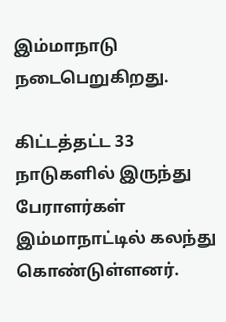இம்மாநாடு நடைபெறுகிறது.

கிட்டத்தட்ட 33 நாடுகளில் இருந்து பேராளர்கள் இம்மாநாட்டில் கலந்து கொண்டுள்ளனர்.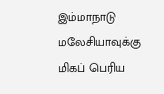இம்மாநாடு மலேசியாவுக்கு மிகப் பெரிய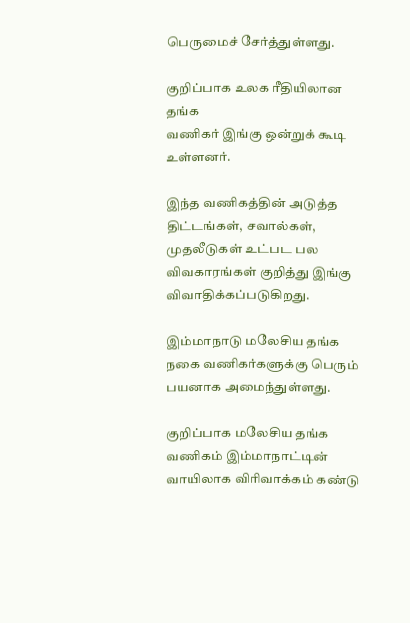பெருமைச் சேர்த்துள்ளது.

குறிப்பாக உலக ரீதியிலான தங்க
வணிகர் இங்கு ஒன்றுக் கூடி உள்ளனர்.

இந்த வணிகத்தின் அடுத்த திட்டங்கள், சவால்கள், முதலீடுகள் உட்பட பல விவகாரங்கள் குறித்து இங்கு விவாதிக்கப்படுகிறது.

இம்மாநாடு மலேசிய தங்க நகை வணிகர்களுக்கு பெரும் பயனாக அமைந்துள்ளது.

குறிப்பாக மலேசிய தங்க வணிகம் இம்மாநாட்டின் வாயிலாக விரிவாக்கம் கண்டு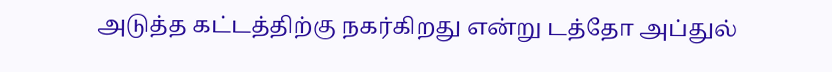அடுத்த கட்டத்திற்கு நகர்கிறது என்று டத்தோ அப்துல்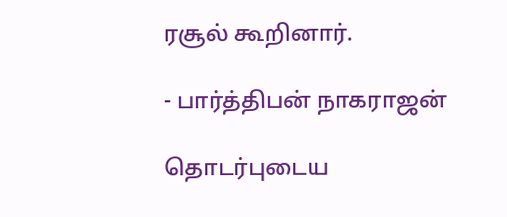ரசூல் கூறினார்.

- பார்த்திபன் நாகராஜன்

தொடர்புடைய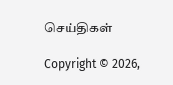செய்திகள்

Copyright © 2026,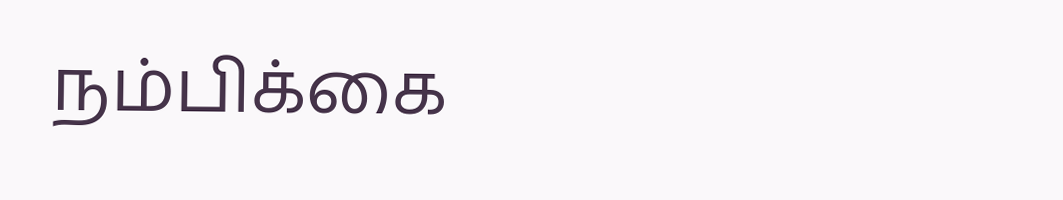நம்பிக்கை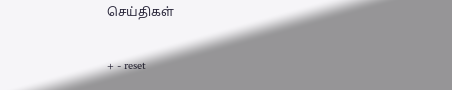செய்திகள்

+ - reset